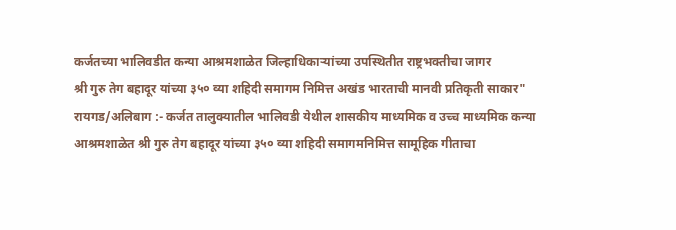कर्जतच्या भालिवडीत कन्या आश्रमशाळेत जिल्हाधिकाऱ्यांच्या उपस्थितीत राष्ट्रभक्तीचा जागर
श्री गुरु तेग बहादूर यांच्या ३५० व्या शहिदी समागम निमित्त अखंड भारताची मानवी प्रतिकृती साकार"
रायगड/अलिबाग :- कर्जत तालुक्यातील भालिवडी येथील शासकीय माध्यमिक व उच्च माध्यमिक कन्या आश्रमशाळेत श्री गुरु तेग बहादूर यांच्या ३५० व्या शहिदी समागमनिमित्त सामूहिक गीताचा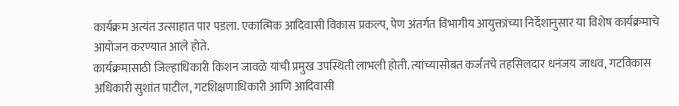कार्यक्रम अत्यंत उत्साहात पार पडला. एकात्मिक आदिवासी विकास प्रकल्प, पेण अंतर्गत विभागीय आयुक्तांच्या निर्देशानुसार या विशेष कार्यक्रमाचे आयोजन करण्यात आले होते.
कार्यक्रमासाठी जिल्हाधिकारी किशन जावळे यांची प्रमुख उपस्थिती लाभली होती. त्यांच्यासोबत कर्जतचे तहसिलदार धनंजय जाधव, गटविकास अधिकारी सुशांत पाटील, गटशिक्षणाधिकारी आणि आदिवासी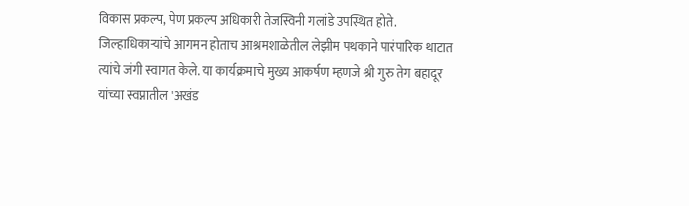विकास प्रकल्प, पेण प्रकल्प अधिकारी तेजस्विनी गलांडे उपस्थित होते.
जिल्हाधिकाऱ्यांचे आगमन होताच आश्रमशाळेतील लेझीम पथकाने पारंपारिक थाटात त्यांचे जंगी स्वागत केले. या कार्यक्रमाचे मुख्य आकर्षण म्हणजे श्री गुरु तेग बहादूर यांच्या स्वप्नातील 'अखंड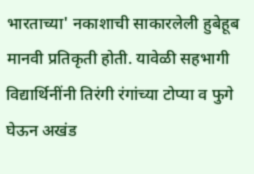भारताच्या' नकाशाची साकारलेली हुबेहूब मानवी प्रतिकृती होती. यावेळी सहभागी विद्यार्थिनींनी तिरंगी रंगांच्या टोप्या व फुगे घेऊन अखंड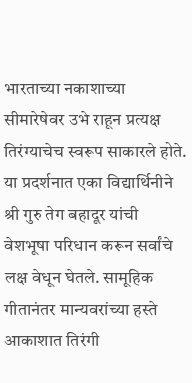भारताच्या नकाशाच्या सीमारेषेवर उभे राहून प्रत्यक्ष तिरंग्याचेच स्वरूप साकारले होते.
या प्रदर्शनात एका विद्यार्थिनीने श्री गुरु तेग बहादूर यांची वेशभूषा परिधान करून सर्वांचे लक्ष वेधून घेतले. सामूहिक गीतानंतर मान्यवरांच्या हस्ते आकाशात तिरंगी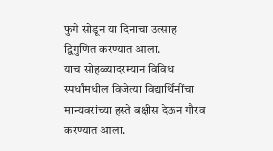फुगे सोडून या दिनाचा उत्साह द्विगुणित करण्यात आला.
याच सोहळ्यादरम्यान विविध स्पर्धांमधील विजेत्या विद्यार्थिनींचा मान्यवरांच्या हस्ते बक्षीस देऊन गौरव करण्यात आला.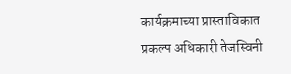कार्यक्रमाच्या प्रास्ताविकात प्रकल्प अधिकारी तेजस्विनी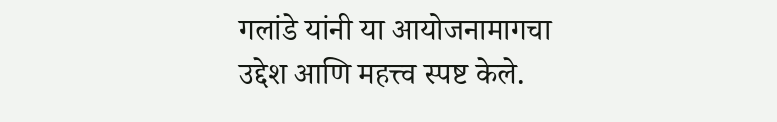गलांडे यांनी या आयोजनामागचा उद्देश आणि महत्त्व स्पष्ट केले.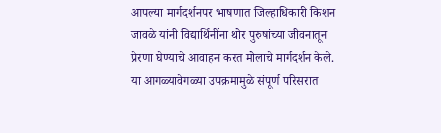आपल्या मार्गदर्शनपर भाषणात जिल्हाधिकारी किशन जावळे यांनी विद्यार्थिनींना थोर पुरुषांच्या जीवनातून प्रेरणा घेण्याचे आवाहन करत मोलाचे मार्गदर्शन केले. या आगळ्यावेगळ्या उपक्रमामुळे संपूर्ण परिसरात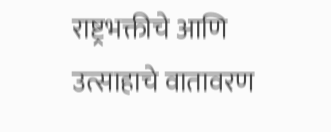राष्ट्रभक्तीचे आणि उत्साहाचे वातावरण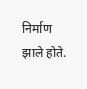निर्माण झाले होते.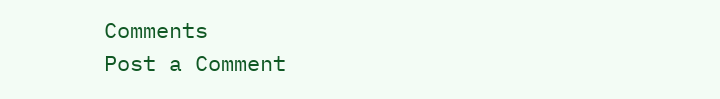Comments
Post a Comment